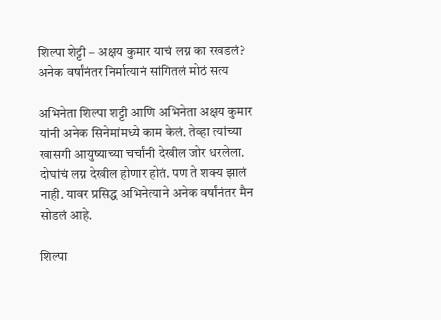शिल्पा शेट्टी – अक्षय कुमार याचं लग्न का रखडलं? अनेक वर्षांनंतर निर्मात्यानं सांगितलं मोठं सत्य

अभिनेता शिल्पा शट्टी आणि अभिनेता अक्षय कुमार यांनी अनेक सिनेमांमध्ये काम केलं. तेव्हा त्यांच्या खासगी आयुष्याच्या चर्चांनी देखील जोर धरलेला. दोघांचं लग्न देखील होणार होतं. पण ते शक्य झालं नाही. यावर प्रसिद्ध अभिनेत्याने अनेक वर्षांनंतर मैन सोडलं आहे.

शिल्पा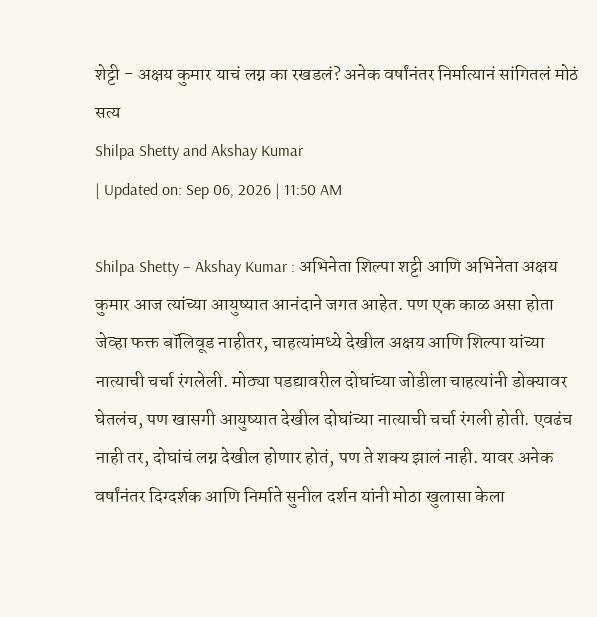शेट्टी - अक्षय कुमार याचं लग्न का रखडलं? अनेक वर्षांनंतर निर्मात्यानं सांगितलं मोठं सत्य
Shilpa Shetty and Akshay Kumar
| Updated on: Sep 06, 2026 | 11:50 AM

Shilpa Shetty – Akshay Kumar : अभिनेता शिल्पा शट्टी आणि अभिनेता अक्षय कुमार आज त्यांच्या आयुष्यात आनंदाने जगत आहेत. पण एक काळ असा होता जेव्हा फक्त बॉलिवूड नाहीतर, चाहत्यांमध्ये देखील अक्षय आणि शिल्पा यांच्या नात्याची चर्चा रंगलेली. मोठ्या पडद्यावरील दोघांच्या जोडीला चाहत्यांनी डोक्यावर घेतलंच, पण खासगी आयुष्यात देखील दोघांच्या नात्याची चर्चा रंगली होती. एवढंच नाही तर, दोघांचं लग्न देखील होणार होतं, पण ते शक्य झालं नाही. यावर अनेक वर्षांनंतर दिग्दर्शक आणि निर्माते सुनील दर्शन यांनी मोठा खुलासा केला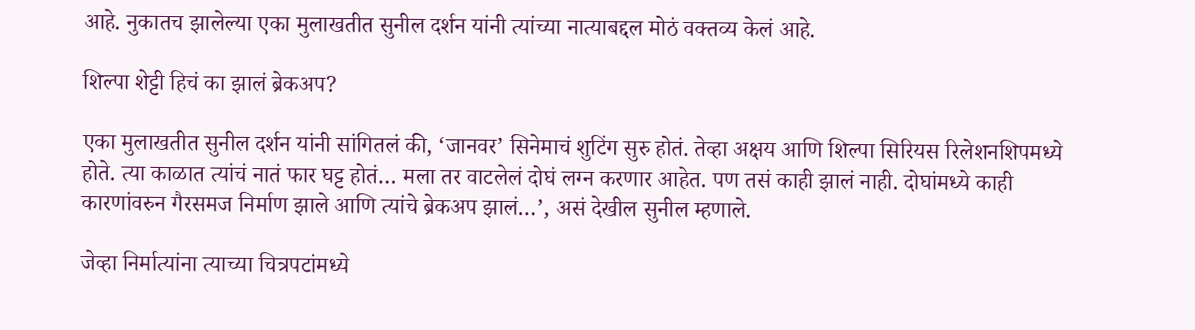आहे. नुकातच झालेल्या एका मुलाखतीत सुनील दर्शन यांनी त्यांच्या नात्याबद्दल मोठं वक्तव्य केलं आहे.

शिल्पा शेट्टी हिचं का झालं ब्रेकअप?

एका मुलाखतीत सुनील दर्शन यांनी सांगितलं की, ‘जानवर’ सिनेमाचं शुटिंग सुरु होतं. तेव्हा अक्षय आणि शिल्पा सिरियस रिलेशनशिपमध्ये होते. त्या काळात त्यांचं नातं फार घट्ट होतं… मला तर वाटलेलं दोघं लग्न करणार आहेत. पण तसं काही झालं नाही. दोघांमध्ये काही कारणांवरुन गैरसमज निर्माण झाले आणि त्यांचे ब्रेकअप झालं…’, असं देखील सुनील म्हणाले.

जेव्हा निर्मात्यांना त्याच्या चित्रपटांमध्ये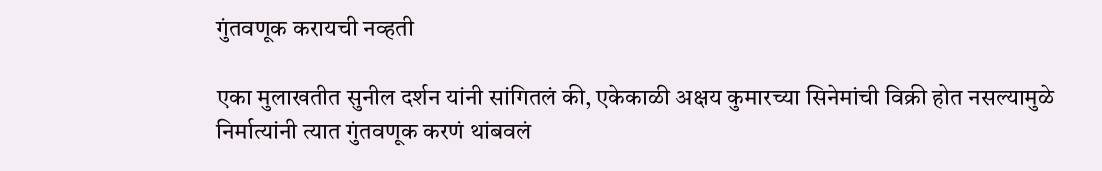गुंतवणूक करायची नव्हती

एका मुलाखतीत सुनील दर्शन यांनी सांगितलं की, एकेकाळी अक्षय कुमारच्या सिनेमांची विक्री होत नसल्यामुळे निर्मात्यांनी त्यात गुंतवणूक करणं थांबवलं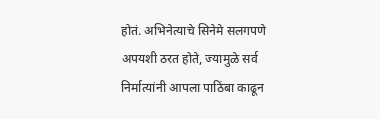होतं. अभिनेत्याचे सिनेमे सलगपणे अपयशी ठरत होते, ज्यामुळे सर्व निर्मात्यांनी आपला पाठिंबा काढून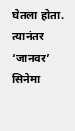घेतला होता. त्यानंतर ‘जानवर’ सिनेमा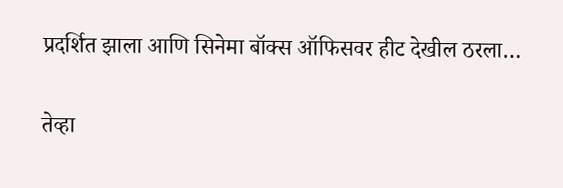प्रदर्शित झाला आणि सिनेमा बॉक्स ऑफिसवर हीट देखील ठरला…

तेव्हा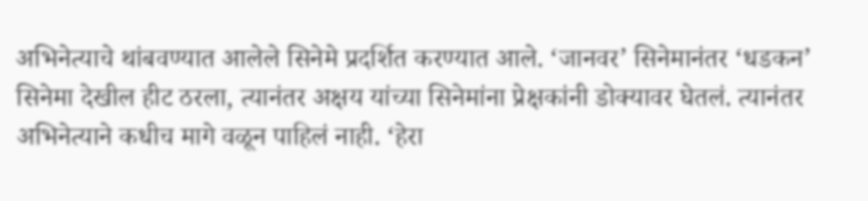अभिनेत्याचे थांबवण्यात आलेले सिनेमे प्रदर्शित करण्यात आले. ‘जानवर’ सिनेमानंतर ‘धडकन’ सिनेमा देखील हीट ठरला, त्यानंतर अक्षय यांच्या सिनेमांना प्रेक्षकांनी डोक्यावर घेतलं. त्यानंतर अभिनेत्याने कधीच मागे वळून पाहिलं नाही. ‘हेरा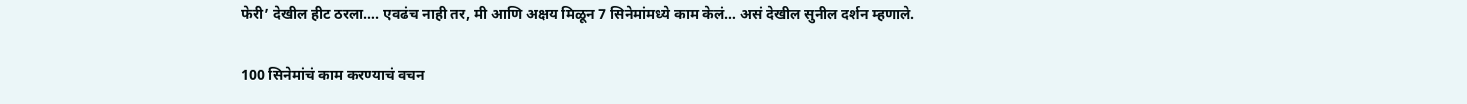फेरी’ देखील हीट ठरला…. एवढंच नाही तर, मी आणि अक्षय मिळून 7 सिनेमांमध्ये काम केलं… असं देखील सुनील दर्शन म्हणाले.

100 सिनेमांचं काम करण्याचं वचन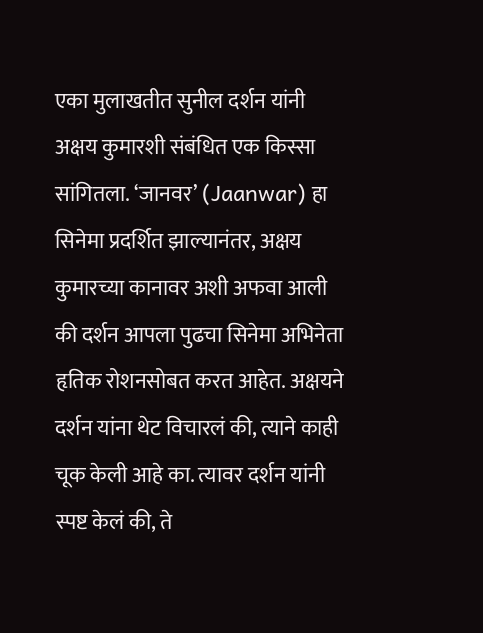एका मुलाखतीत सुनील दर्शन यांनी अक्षय कुमारशी संबंधित एक किस्सा सांगितला. ‘जानवर’ (Jaanwar) हा सिनेमा प्रदर्शित झाल्यानंतर, अक्षय कुमारच्या कानावर अशी अफवा आली की दर्शन आपला पुढचा सिनेमा अभिनेता हृतिक रोशनसोबत करत आहेत. अक्षयने दर्शन यांना थेट विचारलं की, त्याने काही चूक केली आहे का. त्यावर दर्शन यांनी स्पष्ट केलं की, ते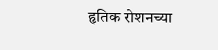हृतिक रोशनच्या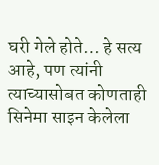घरी गेले होते… हे सत्य आहे, पण त्यांनी त्याच्यासोबत कोणताही सिनेमा साइन केलेला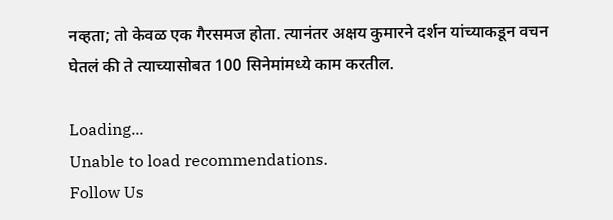नव्हता; तो केवळ एक गैरसमज होता. त्यानंतर अक्षय कुमारने दर्शन यांच्याकडून वचन घेतलं की ते त्याच्यासोबत 100 सिनेमांमध्ये काम करतील.

Loading...
Unable to load recommendations.
Follow Us